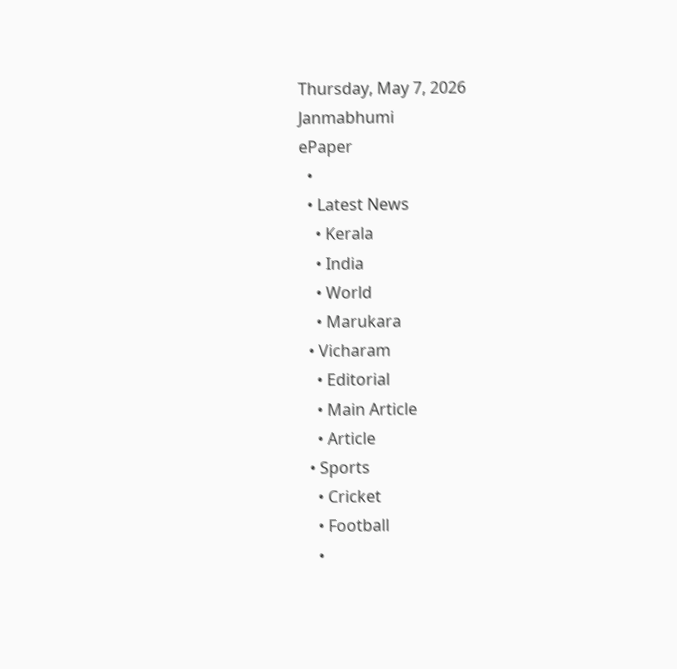Thursday, May 7, 2026
Janmabhumi
ePaper
  •
  • Latest News
    • Kerala
    • India
    • World
    • Marukara
  • Vicharam
    • Editorial
    • Main Article
    • Article
  • Sports
    • Cricket
    • Football
    •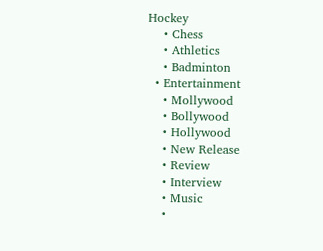Hockey
    • Chess
    • Athletics
    • Badminton
  • Entertainment
    • Mollywood
    • Bollywood
    • Hollywood
    • New Release
    • Review
    • Interview
    • Music
    •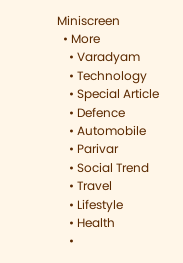Miniscreen
  • More
    • Varadyam
    • Technology
    • Special Article
    • Defence
    • Automobile
    • Parivar
    • Social Trend
    • Travel
    • Lifestyle
    • Health
    •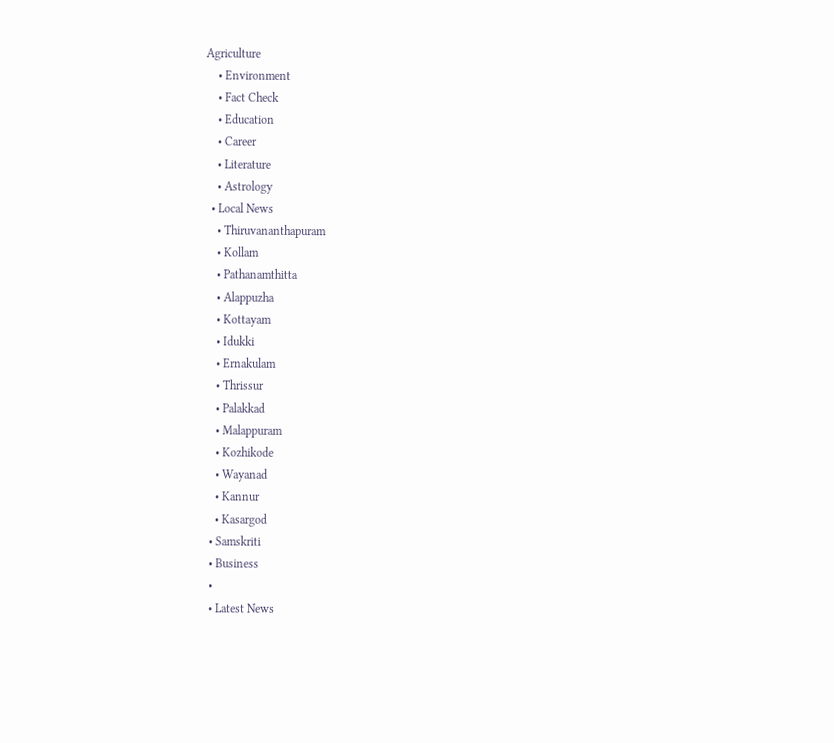Agriculture
    • Environment
    • Fact Check
    • Education
    • Career
    • Literature
    • Astrology
  • Local News
    • Thiruvananthapuram
    • Kollam
    • Pathanamthitta
    • Alappuzha
    • Kottayam
    • Idukki
    • Ernakulam
    • Thrissur
    • Palakkad
    • Malappuram
    • Kozhikode
    • Wayanad
    • Kannur
    • Kasargod
  • Samskriti
  • Business
  •
  • Latest News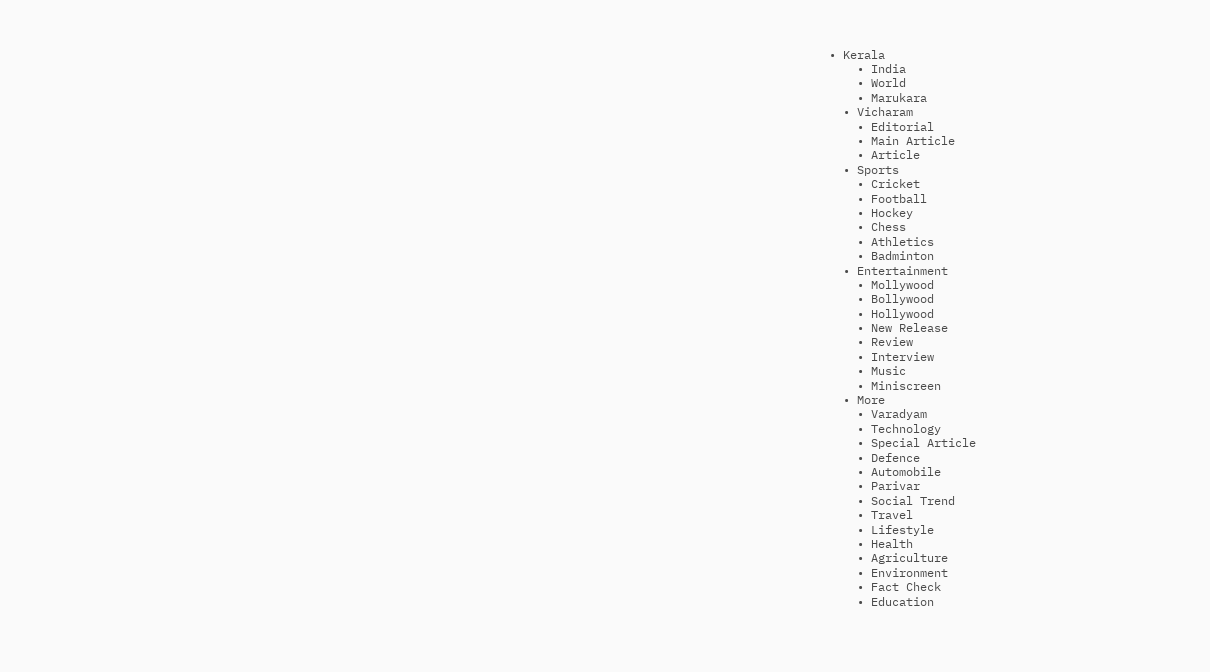• Kerala
    • India
    • World
    • Marukara
  • Vicharam
    • Editorial
    • Main Article
    • Article
  • Sports
    • Cricket
    • Football
    • Hockey
    • Chess
    • Athletics
    • Badminton
  • Entertainment
    • Mollywood
    • Bollywood
    • Hollywood
    • New Release
    • Review
    • Interview
    • Music
    • Miniscreen
  • More
    • Varadyam
    • Technology
    • Special Article
    • Defence
    • Automobile
    • Parivar
    • Social Trend
    • Travel
    • Lifestyle
    • Health
    • Agriculture
    • Environment
    • Fact Check
    • Education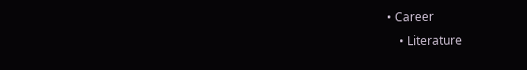• Career
    • Literature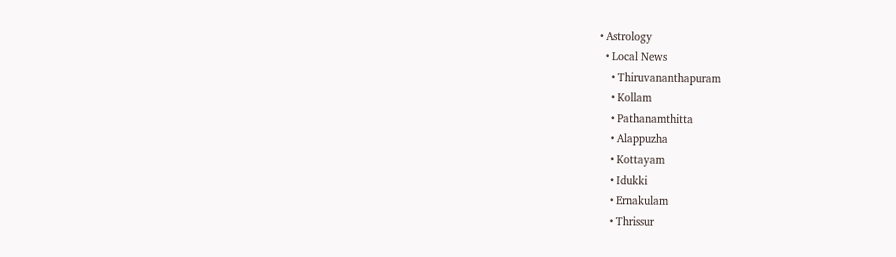• Astrology
  • Local News
    • Thiruvananthapuram
    • Kollam
    • Pathanamthitta
    • Alappuzha
    • Kottayam
    • Idukki
    • Ernakulam
    • Thrissur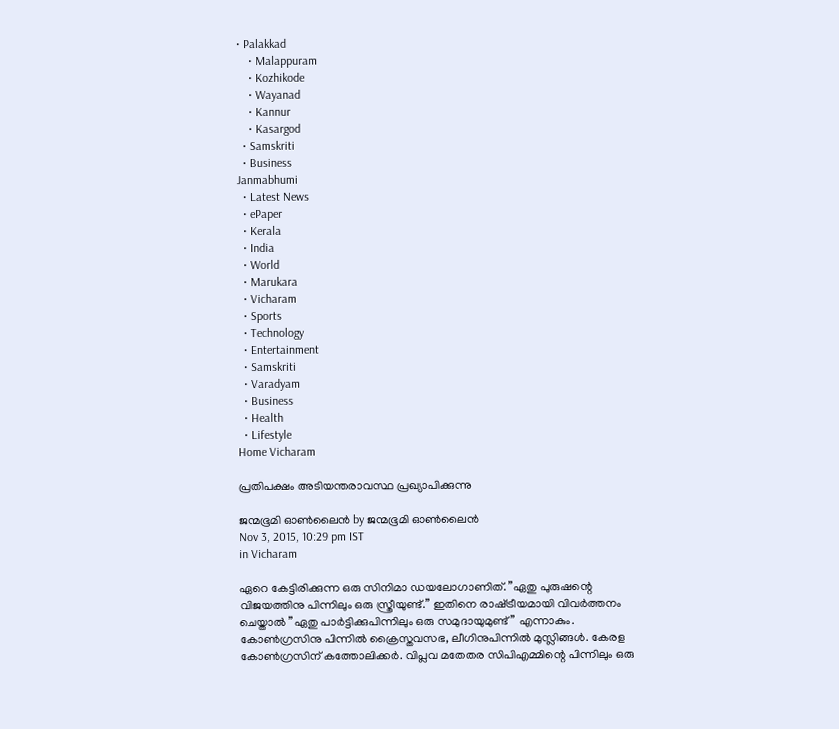• Palakkad
    • Malappuram
    • Kozhikode
    • Wayanad
    • Kannur
    • Kasargod
  • Samskriti
  • Business
Janmabhumi
  • Latest News
  • ePaper
  • Kerala
  • India
  • World
  • Marukara
  • Vicharam
  • Sports
  • Technology
  • Entertainment
  • Samskriti
  • Varadyam
  • Business
  • Health
  • Lifestyle
Home Vicharam

പ്രതിപക്ഷം അടിയന്തരാവസ്ഥ പ്രഖ്യാപിക്കുന്നു

ജന്മഭൂമി ഓണ്‍ലൈന്‍ by ജന്മഭൂമി ഓണ്‍ലൈന്‍
Nov 3, 2015, 10:29 pm IST
in Vicharam

ഏറെ കേട്ടിരിക്കുന്ന ഒരു സിനിമാ ഡയലോഗാണിത്. ”ഏതു പുരുഷന്റെ വിജയത്തിനു പിന്നിലും ഒരു സ്ത്രീയുണ്ട്.” ഇതിനെ രാഷ്‌ട്രീയമായി വിവര്‍ത്തനം ചെയ്താല്‍ ”ഏതു പാര്‍ട്ടിക്കുപിന്നിലും ഒരു സമുദായുമുണ്ട്” എന്നാകും. കോണ്‍ഗ്രസിനു പിന്നില്‍ ക്രൈസ്തവസഭ, ലീഗിനുപിന്നില്‍ മുസ്ലിങ്ങള്‍. കേരള കോണ്‍ഗ്രസിന് കത്തോലിക്കര്‍. വിപ്ലവ മതേതര സിപിഎമ്മിന്റെ പിന്നിലും ഒരു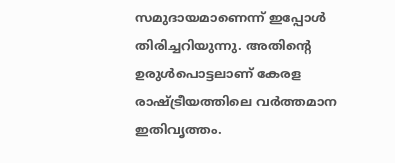സമുദായമാണെന്ന് ഇപ്പോള്‍ തിരിച്ചറിയുന്നു. അതിന്റെ ഉരുള്‍പൊട്ടലാണ് കേരള രാഷ്‌ട്രീയത്തിലെ വര്‍ത്തമാന ഇതിവൃത്തം.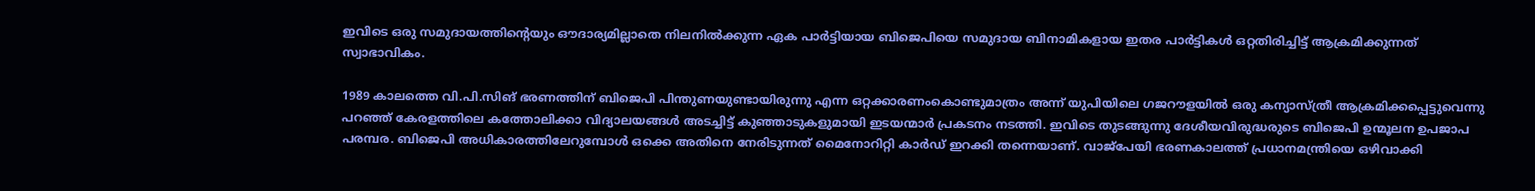ഇവിടെ ഒരു സമുദായത്തിന്റെയും ഔദാര്യമില്ലാതെ നിലനില്‍ക്കുന്ന ഏക പാര്‍ട്ടിയായ ബിജെപിയെ സമുദായ ബിനാമികളായ ഇതര പാര്‍ട്ടികള്‍ ഒറ്റതിരിച്ചിട്ട് ആക്രമിക്കുന്നത് സ്വാഭാവികം.

1989 കാലത്തെ വി.പി.സിങ് ഭരണത്തിന് ബിജെപി പിന്തുണയുണ്ടായിരുന്നു എന്ന ഒറ്റക്കാരണംകൊണ്ടുമാത്രം അന്ന് യുപിയിലെ ഗജറൗളയില്‍ ഒരു കന്യാസ്ത്രീ ആക്രമിക്കപ്പെട്ടുവെന്നു പറഞ്ഞ് കേരളത്തിലെ കത്തോലിക്കാ വിദ്യാലയങ്ങള്‍ അടച്ചിട്ട് കുഞ്ഞാടുകളുമായി ഇടയന്മാര്‍ പ്രകടനം നടത്തി. ഇവിടെ തുടങ്ങുന്നു ദേശീയവിരുദ്ധരുടെ ബിജെപി ഉന്മൂലന ഉപജാപ പരമ്പര. ബിജെപി അധികാരത്തിലേറുമ്പോള്‍ ഒക്കെ അതിനെ നേരിടുന്നത് മൈനോറിറ്റി കാര്‍ഡ് ഇറക്കി തന്നെയാണ്. വാജ്‌പേയി ഭരണകാലത്ത് പ്രധാനമന്ത്രിയെ ഒഴിവാക്കി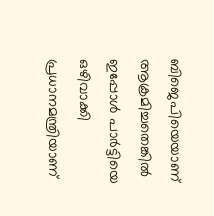ബിജെപിയെയാണ് ആക്രമിച്ചതെങ്കില്‍ ഇപ്പോള്‍ പാര്‍ട്ടിയെ ഒഴിവാക്കി പ്രധാനമന്ത്രിയാണ്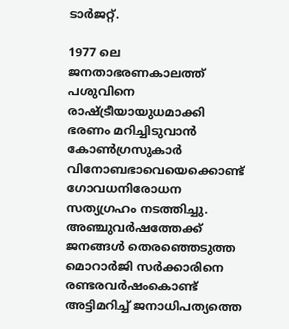ടാര്‍ജറ്റ്.

1977 ലെ ജനതാഭരണകാലത്ത് പശുവിനെ രാഷ്‌ട്രീയായുധമാക്കി ഭരണം മറിച്ചിടുവാന്‍ കോണ്‍ഗ്രസുകാര്‍ വിനോബഭാവെയെക്കൊണ്ട് ഗോവധനിരോധന സത്യഗ്രഹം നടത്തിച്ചു. അഞ്ചുവര്‍ഷത്തേക്ക് ജനങ്ങള്‍ തെരഞ്ഞെടുത്ത മൊറാര്‍ജി സര്‍ക്കാരിനെ രണ്ടരവര്‍ഷംകൊണ്ട് അട്ടിമറിച്ച് ജനാധിപത്യത്തെ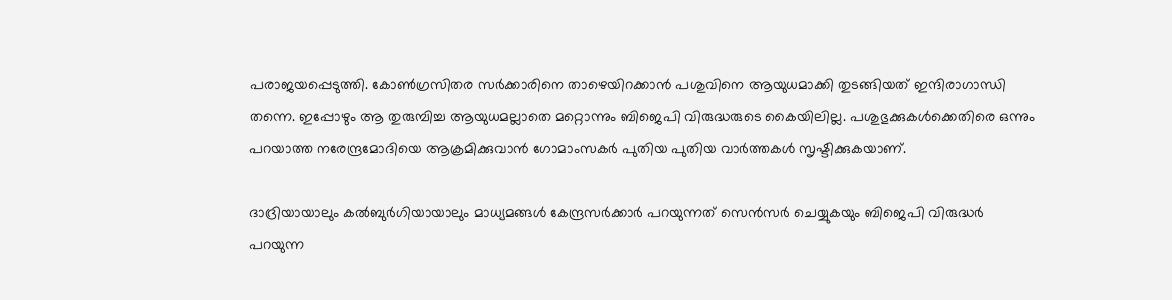പരാജയപ്പെടുത്തി. കോണ്‍ഗ്രസിതര സര്‍ക്കാരിനെ താഴെയിറക്കാന്‍ പശുവിനെ ആയുധമാക്കി തുടങ്ങിയത് ഇന്ദിരാഗാന്ധി തന്നെ. ഇപ്പോഴും ആ തുരുമ്പിച്ച ആയുധമല്ലാതെ മറ്റൊന്നും ബിജെപി വിരുദ്ധരുടെ കൈയിലില്ല. പശുഭുക്കുകള്‍ക്കെതിരെ ഒന്നും പറയാത്ത നരേന്ദ്രമോദിയെ ആക്രമിക്കുവാന്‍ ഗോമാംസകര്‍ പുതിയ പുതിയ വാര്‍ത്തകള്‍ സൃഷ്ടിക്കുകയാണ്.

ദാദ്രിയായാലും കല്‍ബുര്‍ഗിയായാലും മാധ്യമങ്ങള്‍ കേന്ദ്രസര്‍ക്കാര്‍ പറയുന്നത് സെന്‍സര്‍ ചെയ്യുകയും ബിജെപി വിരുദ്ധര്‍ പറയുന്ന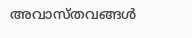അവാസ്തവങ്ങള്‍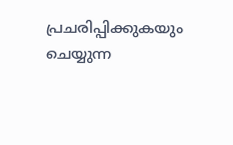പ്രചരിപ്പിക്കുകയും ചെയ്യുന്ന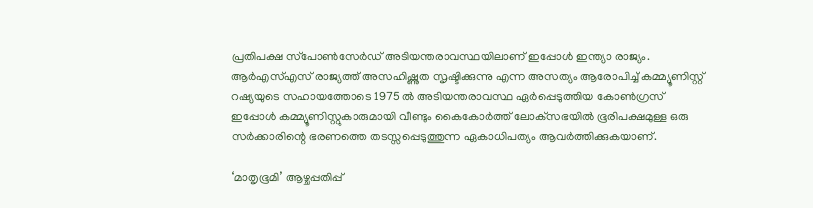പ്രതിപക്ഷ സ്‌പോണ്‍സേര്‍ഡ് അടിയന്തരാവസ്ഥയിലാണ് ഇപ്പോള്‍ ഇന്ത്യാ രാജ്യം. ആര്‍എസ്എസ് രാജ്യത്ത് അസഹിഷ്ണുത സൃഷ്ടിക്കുന്നു എന്ന അസത്യം ആരോപിച്ച് കമ്മ്യൂണിസ്റ്റ് റഷ്യയുടെ സഹായത്തോടെ 1975 ല്‍ അടിയന്തരാവസ്ഥ ഏര്‍പ്പെടുത്തിയ കോണ്‍ഗ്രസ് ഇപ്പോള്‍ കമ്മ്യൂണിസ്റ്റുകാരുമായി വീണ്ടും കൈകോര്‍ത്ത് ലോക്‌സഭയില്‍ ഭൂരിപക്ഷമുള്ള ഒരു സര്‍ക്കാരിന്റെ ഭരണത്തെ തടസ്സപ്പെടുത്തുന്ന ഏകാധിപത്യം ആവര്‍ത്തിക്കുകയാണ്.

‘മാതൃഭൂമി’ ആഴ്ചപ്പതിപ്പ്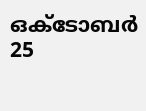ഒക്‌ടോബര്‍ 25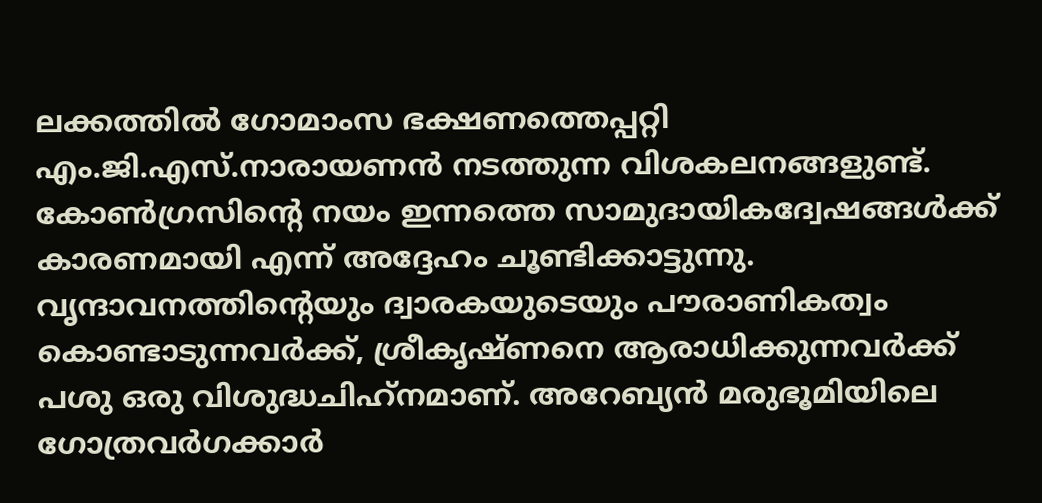ലക്കത്തില്‍ ഗോമാംസ ഭക്ഷണത്തെപ്പറ്റി എം.ജി.എസ്.നാരായണന്‍ നടത്തുന്ന വിശകലനങ്ങളുണ്ട്. കോണ്‍ഗ്രസിന്റെ നയം ഇന്നത്തെ സാമുദായികദ്വേഷങ്ങള്‍ക്ക് കാരണമായി എന്ന് അദ്ദേഹം ചൂണ്ടിക്കാട്ടുന്നു. വൃന്ദാവനത്തിന്റെയും ദ്വാരകയുടെയും പൗരാണികത്വം കൊണ്ടാടുന്നവര്‍ക്ക്, ശ്രീകൃഷ്ണനെ ആരാധിക്കുന്നവര്‍ക്ക് പശു ഒരു വിശുദ്ധചിഹ്‌നമാണ്. അറേബ്യന്‍ മരുഭൂമിയിലെ ഗോത്രവര്‍ഗക്കാര്‍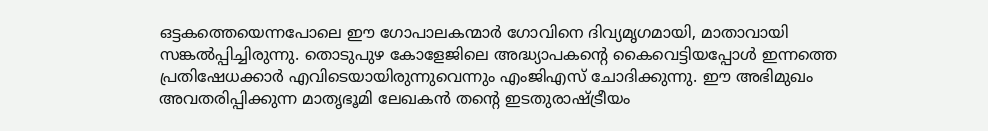ഒട്ടകത്തെയെന്നപോലെ ഈ ഗോപാലകന്മാര്‍ ഗോവിനെ ദിവ്യമൃഗമായി, മാതാവായി സങ്കല്‍പ്പിച്ചിരുന്നു. തൊടുപുഴ കോളേജിലെ അദ്ധ്യാപകന്റെ കൈവെട്ടിയപ്പോള്‍ ഇന്നത്തെ പ്രതിഷേധക്കാര്‍ എവിടെയായിരുന്നുവെന്നും എംജിഎസ് ചോദിക്കുന്നു. ഈ അഭിമുഖം അവതരിപ്പിക്കുന്ന മാതൃഭൂമി ലേഖകന്‍ തന്റെ ഇടതുരാഷ്‌ട്രീയം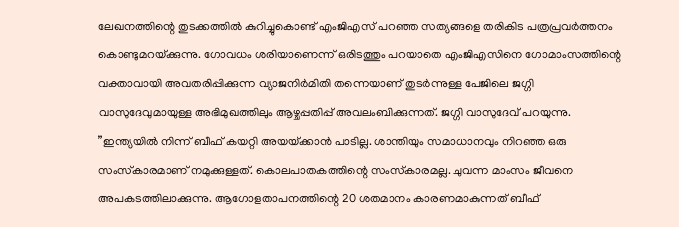ലേഖനത്തിന്റെ തുടക്കത്തില്‍ കുറിച്ചുകൊണ്ട് എംജിഎസ് പറഞ്ഞ സത്യങ്ങളെ തരികിട പത്രപ്രവര്‍ത്തനം കൊണ്ടുമറയ്‌ക്കുന്നു. ഗോവധം ശരിയാണെന്ന് ഒരിടത്തും പറയാതെ എംജിഎസിനെ ഗോമാംസത്തിന്റെ വക്താവായി അവതരിപ്പിക്കുന്ന വ്യാജനിര്‍മിതി തന്നെയാണ് തുടര്‍ന്നുള്ള പേജിലെ ജഗ്ഗി വാസുദേവുമായുള്ള അഭിമുഖത്തിലും ആഴ്ചപ്പതിപ്പ് അവലംബിക്കുന്നത്. ജഗ്ഗി വാസുദേവ് പറയുന്നു. ”ഇന്ത്യയില്‍ നിന്ന് ബീഫ് കയറ്റി അയയ്‌ക്കാന്‍ പാടില്ല. ശാന്തിയും സമാധാനവും നിറഞ്ഞ ഒരു സംസ്‌കാരമാണ് നമുക്കുള്ളത്. കൊലപാതകത്തിന്റെ സംസ്‌കാരമല്ല. ചുവന്ന മാംസം ജീവനെ അപകടത്തിലാക്കുന്നു. ആഗോളതാപനത്തിന്റെ 20 ശതമാനം കാരണമാകുന്നത് ബീഫ്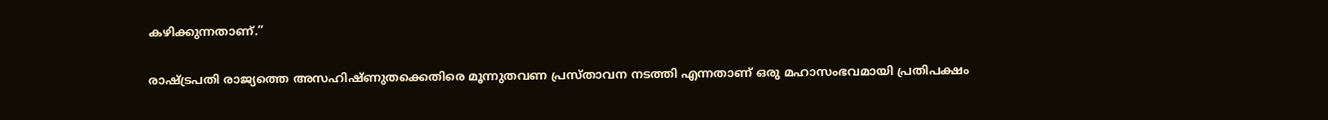കഴിക്കുന്നതാണ്.”

രാഷ്‌ട്രപതി രാജ്യത്തെ അസഹിഷ്ണുതക്കെതിരെ മൂന്നുതവണ പ്രസ്താവന നടത്തി എന്നതാണ് ഒരു മഹാസംഭവമായി പ്രതിപക്ഷം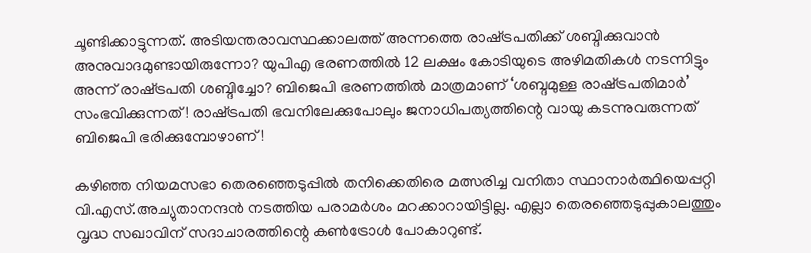ചൂണ്ടിക്കാട്ടുന്നത്. അടിയന്തരാവസ്ഥക്കാലത്ത് അന്നത്തെ രാഷ്‌ട്രപതിക്ക് ശബ്ദിക്കുവാന്‍ അനുവാദമുണ്ടായിരുന്നോ? യുപിഎ ഭരണത്തില്‍ 12 ലക്ഷം കോടിയുടെ അഴിമതികള്‍ നടന്നിട്ടും അന്ന് രാഷ്‌ട്രപതി ശബ്ദിച്ചോ? ബിജെപി ഭരണത്തില്‍ മാത്രമാണ് ‘ശബ്ദമുള്ള രാഷ്‌ട്രപതിമാര്‍’ സംഭവിക്കുന്നത്! രാഷ്‌ട്രപതി ഭവനിലേക്കുപോലും ജനാധിപത്യത്തിന്റെ വായു കടന്നുവരുന്നത് ബിജെപി ഭരിക്കുമ്പോഴാണ്!

കഴിഞ്ഞ നിയമസഭാ തെരഞ്ഞെടുപ്പില്‍ തനിക്കെതിരെ മത്സരിച്ച വനിതാ സ്ഥാനാര്‍ത്ഥിയെപ്പറ്റി വി.എസ്.അച്യുതാനന്ദന്‍ നടത്തിയ പരാമര്‍ശം മറക്കാറായിട്ടില്ല. എല്ലാ തെരഞ്ഞെടുപ്പുകാലത്തും വൃദ്ധ സഖാവിന് സദാചാരത്തിന്റെ കണ്‍ട്രോള്‍ പോകാറുണ്ട്.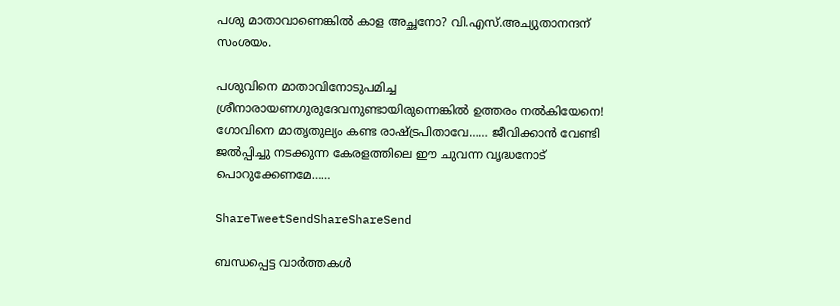പശു മാതാവാണെങ്കില്‍ കാള അച്ഛനോ? വി.എസ്.അച്യുതാനന്ദന് സംശയം.

പശുവിനെ മാതാവിനോടുപമിച്ച ശ്രീനാരായണഗുരുദേവനുണ്ടായിരുന്നെങ്കില്‍ ഉത്തരം നല്‍കിയേനെ! ഗോവിനെ മാതൃതുല്യം കണ്ട രാഷ്‌ട്രപിതാവേ…… ജീവിക്കാന്‍ വേണ്ടി ജല്‍പ്പിച്ചു നടക്കുന്ന കേരളത്തിലെ ഈ ചുവന്ന വൃദ്ധനോട് പൊറുക്കേണമേ……

ShareTweetSendShareShareSend

ബന്ധപ്പെട്ട വാര്‍ത്തകള്‍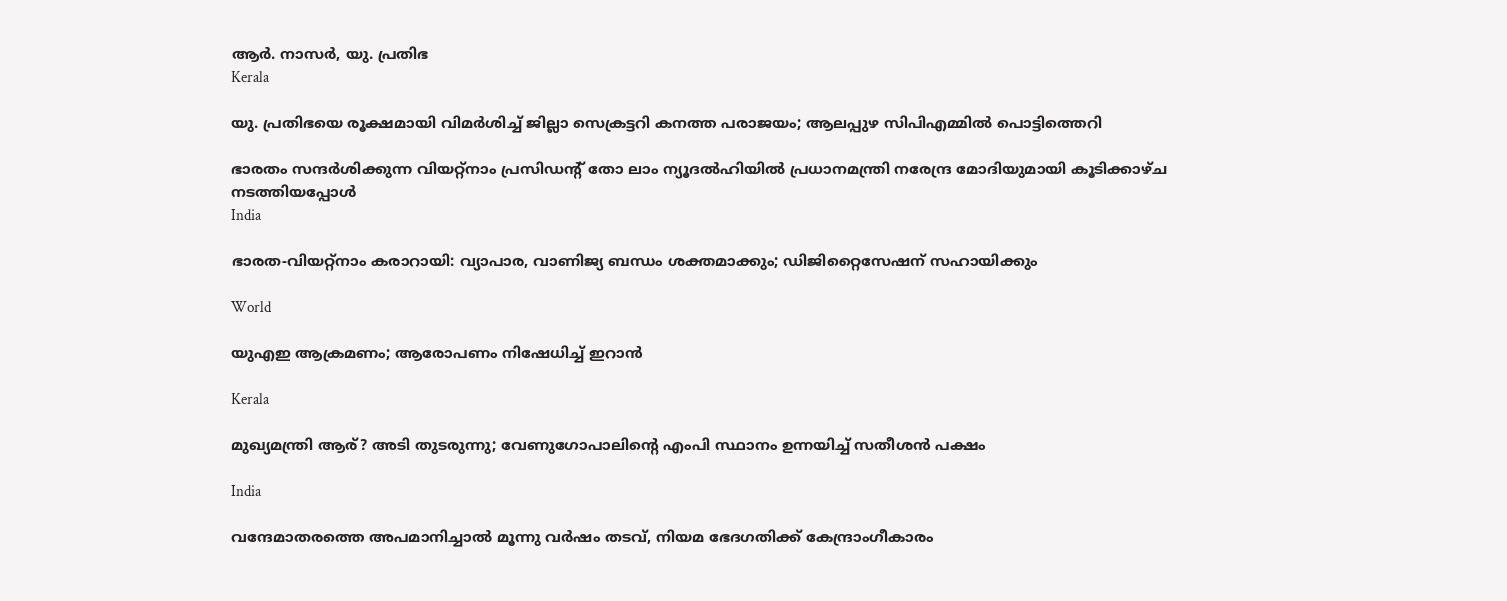ആര്‍. നാസര്‍, യു. പ്രതിഭ
Kerala

യു. പ്രതിഭയെ രൂക്ഷമായി വിമര്‍ശിച്ച് ജില്ലാ സെക്രട്ടറി കനത്ത പരാജയം; ആലപ്പുഴ സിപിഎമ്മില്‍ പൊട്ടിത്തെറി

ഭാരതം സന്ദര്‍ശിക്കുന്ന വിയറ്റ്‌നാം പ്രസിഡന്റ് തോ ലാം ന്യൂദല്‍ഹിയില്‍ പ്രധാനമന്ത്രി നരേന്ദ്ര മോദിയുമായി കൂടിക്കാഴ്ച നടത്തിയപ്പോള്‍
India

ഭാരത-വിയറ്റ്‌നാം കരാറായി: വ്യാപാര, വാണിജ്യ ബന്ധം ശക്തമാക്കും; ഡിജിറ്റൈസേഷന് സഹായിക്കും

World

യുഎഇ ആക്രമണം; ആരോപണം നിഷേധിച്ച് ഇറാന്‍

Kerala

മുഖ്യമന്ത്രി ആര്? അടി തുടരുന്നു; വേണുഗോപാലിന്റെ എംപി സ്ഥാനം ഉന്നയിച്ച് സതീശന്‍ പക്ഷം

India

വന്ദേമാതരത്തെ അപമാനിച്ചാല്‍ മൂന്നു വര്‍ഷം തടവ്, നിയമ ഭേദഗതിക്ക് കേന്ദ്രാംഗീകാരം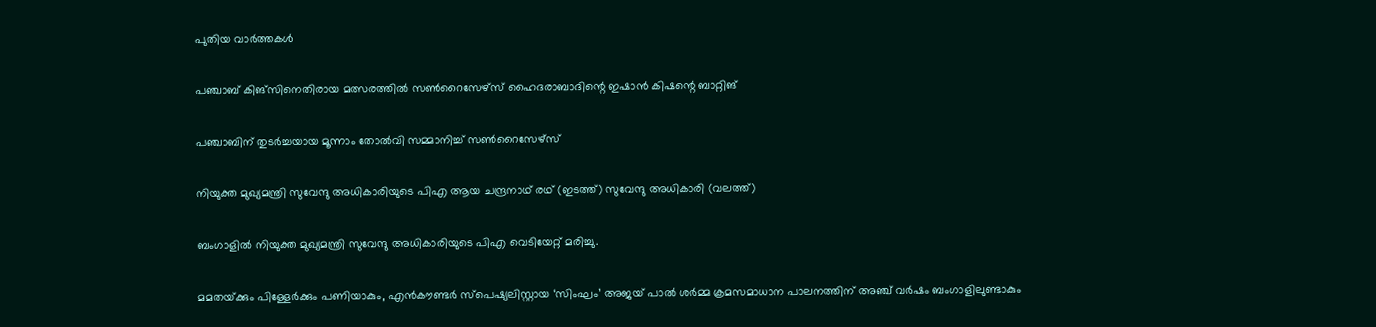പുതിയ വാര്‍ത്തകള്‍

പഞ്ചാബ് കിങ്‌സിനെതിരായ മത്സരത്തില്‍ സണ്‍റൈസേഴ്‌സ് ഹൈദരാബാദിന്റെ ഇഷാന്‍ കിഷന്റെ ബാറ്റിങ്‌

പഞ്ചാബിന് തുടര്‍ച്ചയായ മൂന്നാം തോൽവി സമ്മാനിച്ച് സൺറൈസേഴ്സ്

നിയുക്ത മുഖ്യമന്ത്രി സുവേന്ദു അധികാരിയുടെ പിഎ ആയ ചന്ദ്രനാഥ് രഥ് (ഇടത്ത്) സുവേന്ദു അധികാരി (വലത്ത്)

ബംഗാളിൽ നിയുക്ത മുഖ്യമന്ത്രി സുവേന്ദു അധികാരിയുടെ പിഎ വെടിയേറ്റ് മരിച്ചു.

മമതയ്‌ക്കും പിള്ളേര്‍ക്കും പണിയാകും, എന്‍കൗണ്ടര്‍ സ്പെഷ്യലിസ്റ്റായ ‘സിംഘം’ അജയ് പാല്‍ ശര്‍മ്മ ക്രമസമാധാന പാലനത്തിന് അഞ്ച് വര്‍ഷം ബംഗാളിലുണ്ടാകും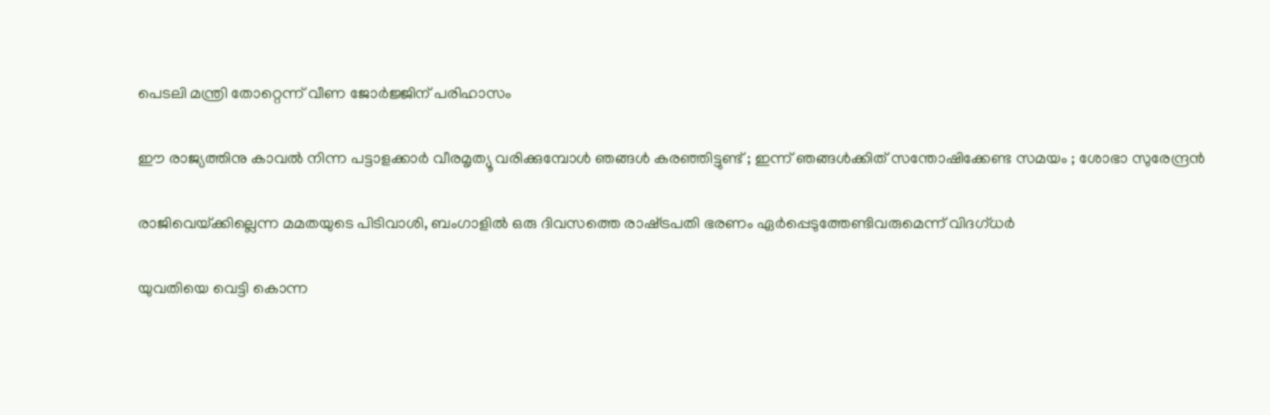പെടലി മന്ത്രി തോറ്റെന്ന് വീണ ജോര്‍ജ്ജിന് പരിഹാസം

ഈ രാജ്യത്തിനു കാവൽ നിന്ന പട്ടാളക്കാർ വീരമൃത്യൂ വരിക്കുമ്പോൾ ഞങ്ങൾ കരഞ്ഞിട്ടുണ്ട് ; ഇന്ന് ഞങ്ങൾക്കിത് സന്തോഷിക്കേണ്ട സമയം ; ശോഭാ സുരേന്ദ്രൻ

രാജിവെയ്‌ക്കില്ലെന്ന മമതയുടെ പിടിവാശി, ബംഗാളില്‍ ഒരു ദിവസത്തെ രാഷ്‌ട്രപതി ഭരണം ഏര്‍പ്പെടുത്തേണ്ടിവരുമെന്ന് വിദഗ്ധര്‍

യുവതിയെ വെട്ടി കൊന്ന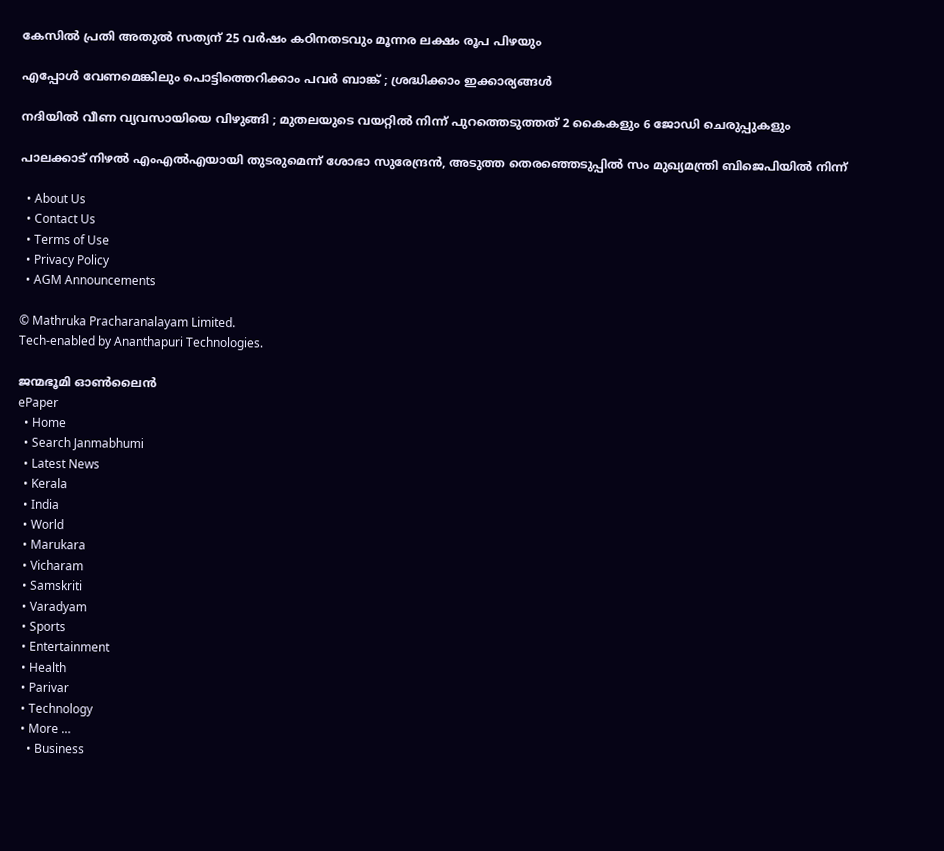കേസില്‍ പ്രതി അതുല്‍ സത്യന് 25 വര്‍ഷം കഠിനതടവും മൂന്നര ലക്ഷം രൂപ പിഴയും

എപ്പോൾ വേണമെങ്കിലും പൊട്ടിത്തെറിക്കാം പവർ ബാങ്ക് ; ശ്രദ്ധിക്കാം ഇക്കാര്യങ്ങൾ

നദിയിൽ വീണ വ്യവസായിയെ വിഴുങ്ങി ; മുതലയുടെ വയറ്റിൽ നിന്ന് പുറത്തെടുത്തത് 2 കൈകളും 6 ജോഡി ചെരുപ്പുകളും

പാലക്കാട് നിഴല്‍ എംഎല്‍എയായി തുടരുമെന്ന് ശോഭാ സുരേന്ദ്രന്‍, അടുത്ത തെരഞ്ഞെടുപ്പില്‍ സം മുഖ്യമന്ത്രി ബിജെപിയില്‍ നിന്ന്

  • About Us
  • Contact Us
  • Terms of Use
  • Privacy Policy
  • AGM Announcements

© Mathruka Pracharanalayam Limited.
Tech-enabled by Ananthapuri Technologies.

ജന്മഭൂമി ഓണ്‍ലൈന്‍
ePaper
  • Home
  • Search Janmabhumi
  • Latest News
  • Kerala
  • India
  • World
  • Marukara
  • Vicharam
  • Samskriti
  • Varadyam
  • Sports
  • Entertainment
  • Health
  • Parivar
  • Technology
  • More …
    • Business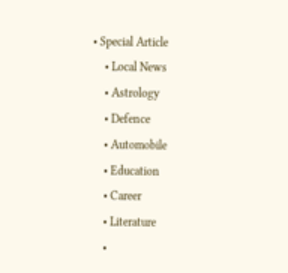• Special Article
    • Local News
    • Astrology
    • Defence
    • Automobile
    • Education
    • Career
    • Literature
    •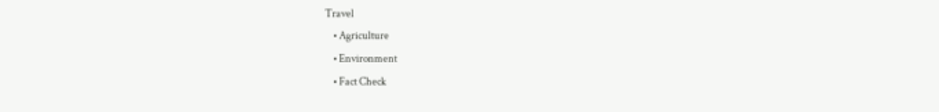Travel
    • Agriculture
    • Environment
    • Fact Check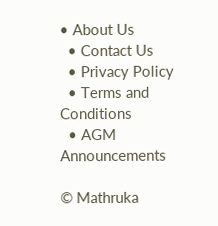• About Us
  • Contact Us
  • Privacy Policy
  • Terms and Conditions
  • AGM Announcements

© Mathruka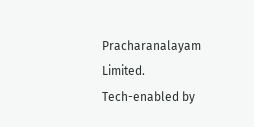Pracharanalayam Limited.
Tech-enabled by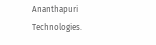Ananthapuri Technologies.